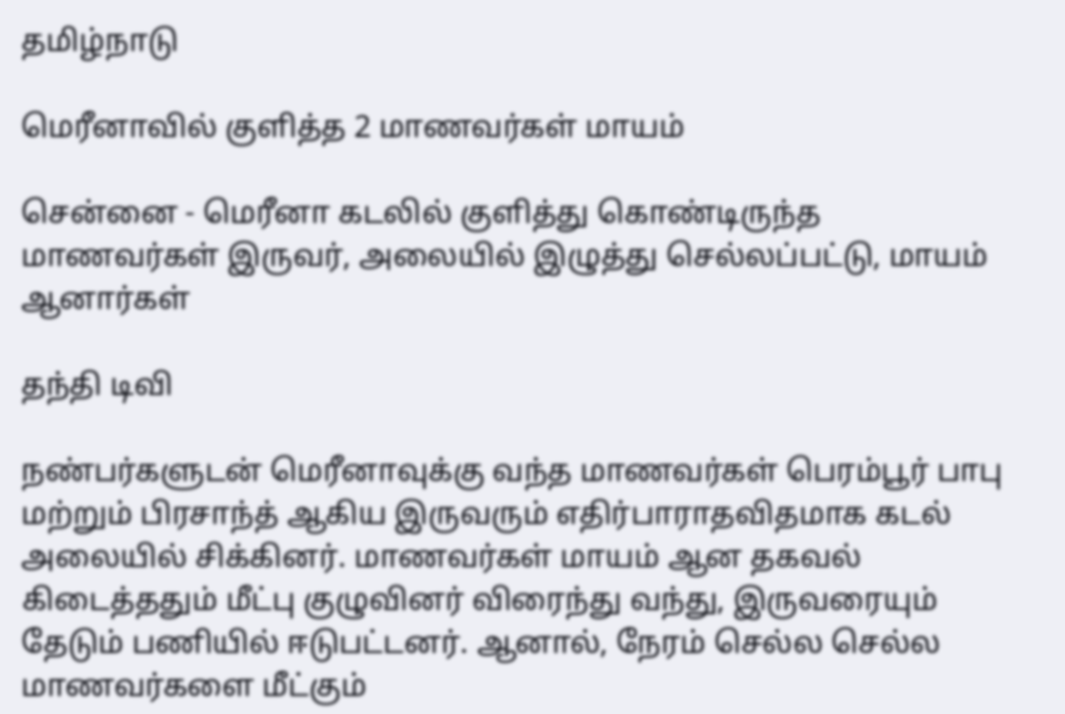தமிழ்நாடு

மெரீனாவில் குளித்த 2 மாணவர்கள் மாயம்

சென்னை - மெரீனா கடலில் குளித்து கொண்டிருந்த மாணவர்கள் இருவர், அலையில் இழுத்து செல்லப்பட்டு, மாயம் ஆனார்கள்

தந்தி டிவி

நண்பர்களுடன் மெரீனாவுக்கு வந்த மாணவர்கள் பெரம்பூர் பாபு மற்றும் பிரசாந்த் ஆகிய இருவரும் எதிர்பாராதவிதமாக கடல் அலையில் சிக்கினர். மாணவர்கள் மாயம் ஆன தகவல் கிடைத்ததும் மீட்பு குழுவினர் விரைந்து வந்து, இருவரையும் தேடும் பணியில் ஈடுபட்டனர். ஆனால், நேரம் செல்ல செல்ல மாணவர்களை மீட்கும்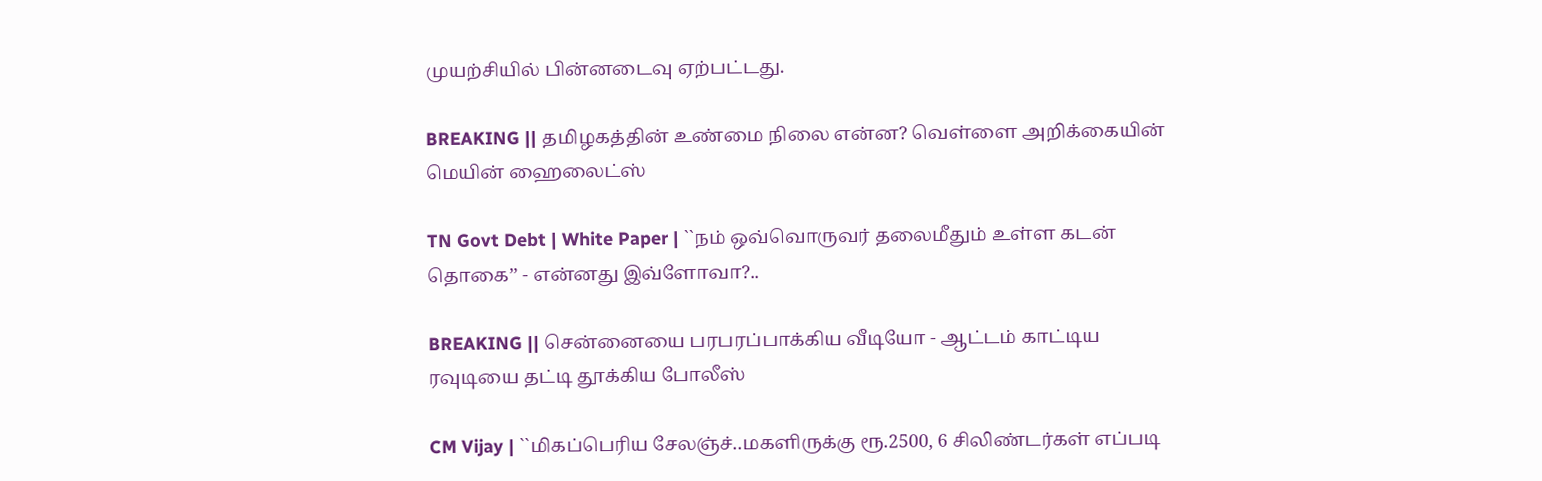முயற்சியில் பின்னடைவு ஏற்பட்டது.

BREAKING || தமிழகத்தின் உண்மை நிலை என்ன? வெள்ளை அறிக்கையின் மெயின் ஹைலைட்ஸ்

TN Govt Debt | White Paper | ``நம் ஒவ்வொருவர் தலைமீதும் உள்ள கடன் தொகை’’ - என்னது இவ்ளோவா?..

BREAKING || சென்னையை பரபரப்பாக்கிய வீடியோ - ஆட்டம் காட்டிய ரவுடியை தட்டி தூக்கிய போலீஸ்

CM Vijay | ``மிகப்பெரிய சேலஞ்ச்..மகளிருக்கு ரூ.2500, 6 சிலிண்டர்கள் எப்படி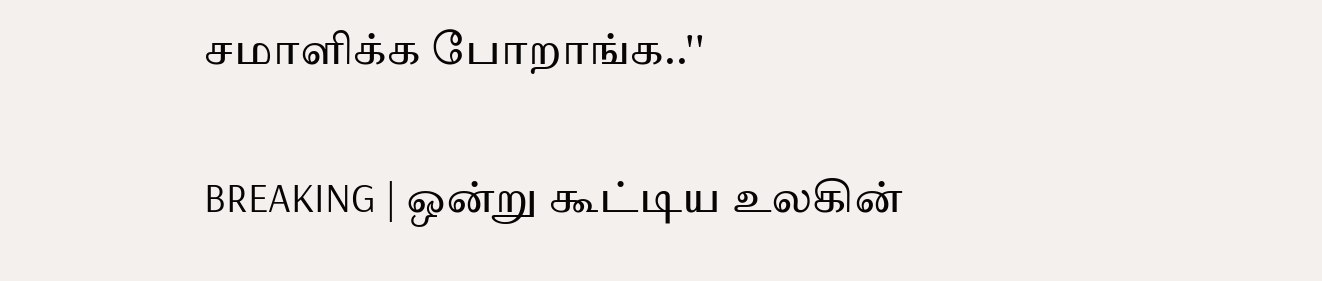சமாளிக்க போறாங்க..''

BREAKING | ஒன்று கூட்டிய உலகின்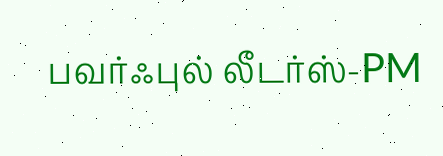பவர்ஃபுல் லீடர்ஸ்-PM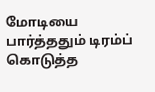மோடியை பார்த்ததும் டிரம்ப் கொடுத்த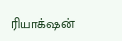ரியாக்‌ஷன்